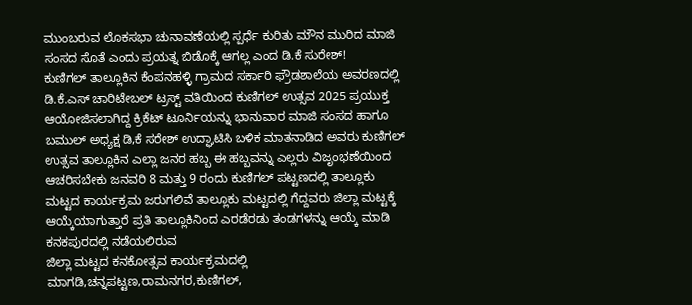ಮುಂಬರುವ ಲೊಕಸಭಾ ಚುನಾವಣೆಯಲ್ಲಿ ಸ್ಪರ್ಧೆ ಕುರಿತು ಮೌನ ಮುರಿದ ಮಾಜಿ ಸಂಸದ ಸೊತೆ ಎಂದು ಪ್ರಯತ್ನ ಬಿಡೊಕ್ಕೆ ಆಗಲ್ಲ ಎಂದ ಡಿ.ಕೆ ಸುರೇಶ್!
ಕುಣಿಗಲ್ ತಾಲ್ಲೂಕಿನ ಕೆಂಪನಹಳ್ಳಿ ಗ್ರಾಮದ ಸರ್ಕಾರಿ ಫ್ರೌಡಶಾಲೆಯ ಅವರಣದಲ್ಲಿ ಡಿ.ಕೆ.ಎಸ್ ಚಾರಿಟೇಬಲ್ ಟ್ರಸ್ಟ್ ವತಿಯಿಂದ ಕುಣಿಗಲ್ ಉತ್ಸವ 2025 ಪ್ರಯುಕ್ತ ಆಯೋಜಿಸಲಾಗಿದ್ದ ಕ್ರಿಕೆಟ್ ಟೂರ್ನಿಯನ್ನು ಭಾನುವಾರ ಮಾಜಿ ಸಂಸದ ಹಾಗೂ ಬಮುಲ್ ಅಧ್ಯಕ್ಷ ಡಿ,ಕೆ ಸರೇಶ್ ಉದ್ಘಾಟಿಸಿ ಬಳಿಕ ಮಾತನಾಡಿದ ಅವರು ಕುಣಿಗಲ್ ಉತ್ಸವ ತಾಲ್ಲೂಕಿನ ಎಲ್ಲಾ ಜನರ ಹಬ್ಬ ಈ ಹಬ್ಬವನ್ನು ಎಲ್ಲರು ವಿಜೃಂಭಣೆಯಿಂದ ಆಚರಿಸಬೇಕು ಜನವರಿ 8 ಮತ್ತು 9 ರಂದು ಕುಣಿಗಲ್ ಪಟ್ಟಣದಲ್ಲಿ ತಾಲ್ಲೂಕು ಮಟ್ಟದ ಕಾರ್ಯಕ್ರಮ ಜರುಗಲಿವೆ ತಾಲ್ಲೂಕು ಮಟ್ಟದಲ್ಲಿ ಗೆದ್ದವರು ಜಿಲ್ಲಾ ಮಟ್ಟಕ್ಕೆ ಆಯ್ಕೆಯಾಗುತ್ತಾರೆ ಪ್ರತಿ ತಾಲ್ಲೂಕಿನಿಂದ ಎರಡೆರಡು ತಂಡಗಳನ್ನು ಆಯ್ಕೆ ಮಾಡಿ ಕನಕಪುರದಲ್ಲಿ ನಡೆಯಲಿರುವ
ಜಿಲ್ಲಾ ಮಟ್ಟದ ಕನಕೋತ್ಸವ ಕಾರ್ಯಕ್ರಮದಲ್ಲಿ ಮಾಗಡಿ,ಚನ್ನಪಟ್ಟಣ,ರಾಮನಗರ,ಕುಣಿಗಲ್,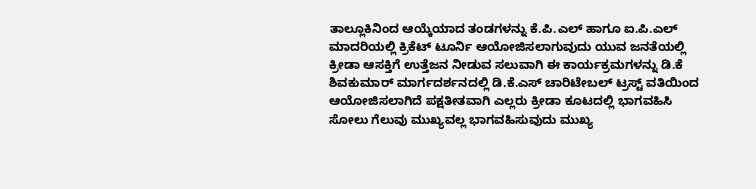ತಾಲ್ಲೂಕಿನಿಂದ ಆಯ್ಕೆಯಾದ ತಂಡಗಳನ್ನು ಕೆ.ಪಿ.ಎಲ್ ಹಾಗೂ ಐ.ಪಿ.ಎಲ್ ಮಾದರಿಯಲ್ಲಿ ಕ್ರಿಕೆಟ್ ಟೂರ್ನಿ ಆಯೋಜಿಸಲಾಗುವುದು ಯುವ ಜನತೆಯಲ್ಲಿ ಕ್ರೀಡಾ ಆಸಕ್ತಿಗೆ ಉತ್ತೆಜನ ನೀಡುವ ಸಲುವಾಗಿ ಈ ಕಾರ್ಯಕ್ರಮಗಳನ್ನು ಡಿ.ಕೆ ಶಿವಕುಮಾರ್ ಮಾರ್ಗದರ್ಶನದಲ್ಲಿ ಡಿ.ಕೆ.ಎಸ್ ಚಾರಿಟೇಬಲ್ ಟ್ರಸ್ಟ್ ವತಿಯಿಂದ ಆಯೋಜಿಸಲಾಗಿದೆ ಪಕ್ಷತೀತವಾಗಿ ಎಲ್ಲರು ಕ್ರೀಡಾ ಕೂಟದಲ್ಲಿ ಭಾಗವಹಿಸಿ ಸೋಲು ಗೆಲುವು ಮುಖ್ಯವಲ್ಲ ಭಾಗವಹಿಸುವುದು ಮುಖ್ಯ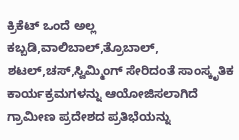ಕ್ರಿಕೆಟ್ ಒಂದೆ ಅಲ್ಲ ಕಬ್ಬಡಿ,ವಾಲಿಬಾಲ್,ತ್ರೊಬಾಲ್, ಶಟಲ್,ಚಸ್,ಸ್ವಿಮ್ಮಿಂಗ್ ಸೇರಿದಂತೆ ಸಾಂಸ್ಕೃತಿಕ ಕಾರ್ಯಕ್ರಮಗಳನ್ನು ಆಯೋಜಿಸಲಾಗಿದೆ ಗ್ರಾಮೀಣ ಪ್ರದೇಶದ ಪ್ರತಿಭೆಯನ್ನು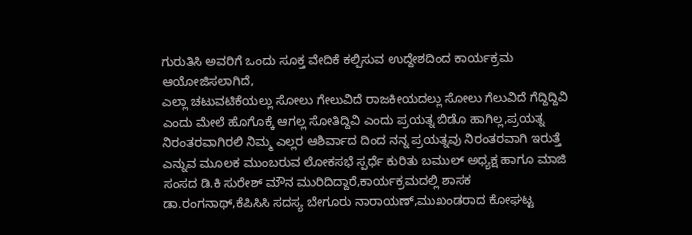ಗುರುತಿಸಿ ಅವರಿಗೆ ಒಂದು ಸೂಕ್ತ ವೇದಿಕೆ ಕಲ್ಪಿಸುವ ಉದ್ದೇಶದಿಂದ ಕಾರ್ಯಕ್ರಮ ಆಯೋಜಿಸಲಾಗಿದೆ,
ಎಲ್ಲಾ ಚಟುವಟಿಕೆಯಲ್ಲು ಸೋಲು ಗೇಲುವಿದೆ ರಾಜಕೀಯದಲ್ಲು ಸೋಲು ಗೆಲುವಿದೆ ಗೆದ್ದಿದ್ದಿವಿ ಎಂದು ಮೇಲೆ ಹೊಗೊಕ್ಕೆ ಆಗಲ್ಲ ಸೋತಿದ್ದಿವಿ ಎಂದು ಪ್ರಯತ್ನ ಬಿಡೊ ಹಾಗಿಲ್ಲ,ಪ್ರಯತ್ನ ನಿರಂತರವಾಗಿರಲಿ ನಿಮ್ಮ ಎಲ್ಲರ ಆಶಿರ್ವಾದ ದಿಂದ ನನ್ನ ಪ್ರಯತ್ನವು ನಿರಂತರವಾಗಿ ಇರುತ್ತೆ ಎನ್ನುವ ಮೂಲಕ ಮುಂಬರುವ ಲೋಕಸಭೆ ಸ್ಪರ್ಧೆ ಕುರಿತು ಬಮುಲ್ ಅಧ್ಯಕ್ಷ ಹಾಗೂ ಮಾಜಿ ಸಂಸದ ಡಿ.ಕಿ ಸುರೇಶ್ ಮೌನ ಮುರಿದಿದ್ದಾರೆ,ಕಾರ್ಯಕ್ರಮದಲ್ಲಿ ಶಾಸಕ ಡಾ.ರಂಗನಾಥ್,ಕೆಪಿಸಿಸಿ ಸದಸ್ಯ ಬೇಗೂರು ನಾರಾಯಣ್,ಮುಖಂಡರಾದ ಕೋಘಟ್ಟ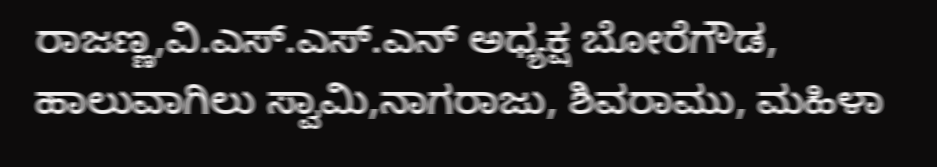ರಾಜಣ್ಣ,ವಿ.ಎಸ್.ಎಸ್.ಎನ್ ಅಧ್ಯಕ್ಷ ಬೋರೆಗೌಡ, ಹಾಲುವಾಗಿಲು ಸ್ವಾಮಿ,ನಾಗರಾಜು, ಶಿವರಾಮು, ಮಹಿಳಾ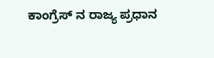ಕಾಂಗ್ರೆಸ್ ನ ರಾಜ್ಯ ಪ್ರಧಾನ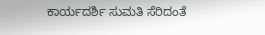ಕಾರ್ಯದರ್ಶಿ ಸುಮತಿ ಸೆರಿದಂತೆ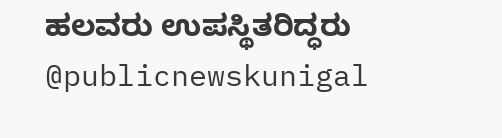ಹಲವರು ಉಪಸ್ಥಿತರಿದ್ಧರು @publicnewskunigal